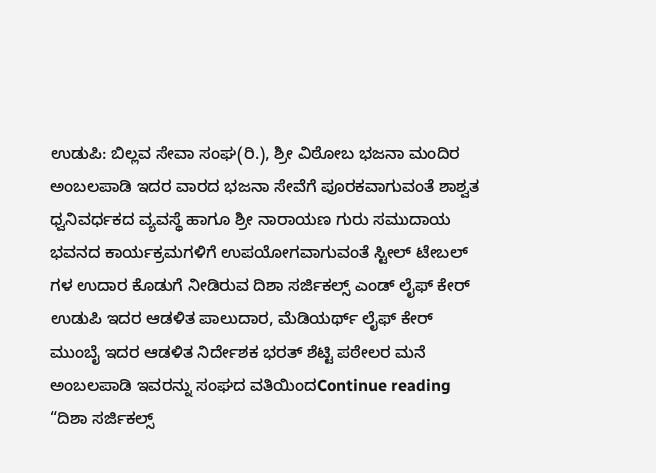ಉಡುಪಿ: ಬಿಲ್ಲವ ಸೇವಾ ಸಂಘ(ರಿ.), ಶ್ರೀ ವಿಠೋಬ ಭಜನಾ ಮಂದಿರ ಅಂಬಲಪಾಡಿ ಇದರ ವಾರದ ಭಜನಾ ಸೇವೆಗೆ ಪೂರಕವಾಗುವಂತೆ ಶಾಶ್ವತ ಧ್ವನಿವರ್ಧಕದ ವ್ಯವಸ್ಥೆ ಹಾಗೂ ಶ್ರೀ ನಾರಾಯಣ ಗುರು ಸಮುದಾಯ ಭವನದ ಕಾರ್ಯಕ್ರಮಗಳಿಗೆ ಉಪಯೋಗವಾಗುವಂತೆ ಸ್ಟೀಲ್ ಟೇಬಲ್ ಗಳ ಉದಾರ ಕೊಡುಗೆ ನೀಡಿರುವ ದಿಶಾ ಸರ್ಜಿಕಲ್ಸ್ ಎಂಡ್ ಲೈಫ್ ಕೇರ್ ಉಡುಪಿ ಇದರ ಆಡಳಿತ ಪಾಲುದಾರ, ಮೆಡಿಯರ್ಥ್ ಲೈಫ್ ಕೇರ್ ಮುಂಬೈ ಇದರ ಆಡಳಿತ ನಿರ್ದೇಶಕ ಭರತ್ ಶೆಟ್ಟಿ ಪಠೇಲರ ಮನೆ ಅಂಬಲಪಾಡಿ ಇವರನ್ನು ಸಂಘದ ವತಿಯಿಂದContinue reading “ದಿಶಾ ಸರ್ಜಿಕಲ್ಸ್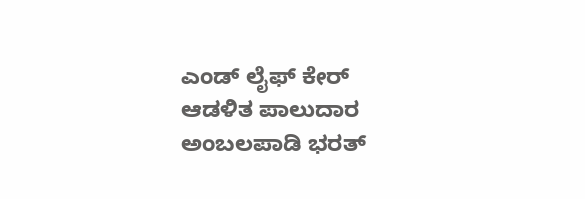ಎಂಡ್ ಲೈಫ್ ಕೇರ್ ಆಡಳಿತ ಪಾಲುದಾರ ಅಂಬಲಪಾಡಿ ಭರತ್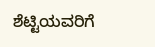ಶೆಟ್ಟಿಯವರಿಗೆ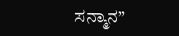ಸನ್ಮಾನ”